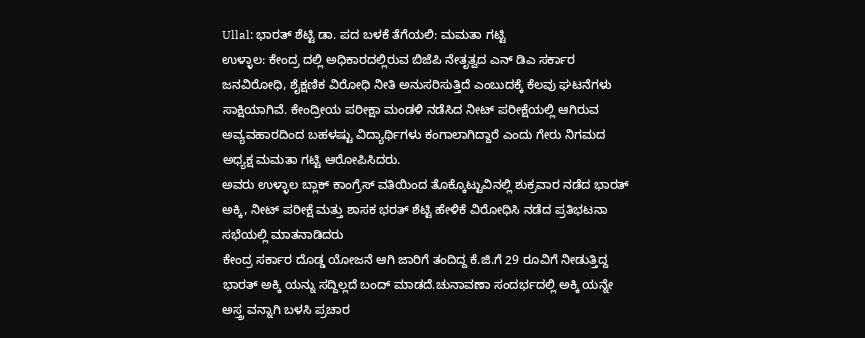Ullal: ಭಾರತ್ ಶೆಟ್ಟಿ ಡಾ. ಪದ ಬಳಕೆ ತೆಗೆಯಲಿ: ಮಮತಾ ಗಟ್ಟಿ
ಉಳ್ಳಾಲ: ಕೇಂದ್ರ ದಲ್ಲಿ ಅಧಿಕಾರದಲ್ಲಿರುವ ಬಿಜೆಪಿ ನೇತೃತ್ವದ ಎನ್ ಡಿಎ ಸರ್ಕಾರ ಜನವಿರೋಧಿ, ಶೈಕ್ಷಣಿಕ ವಿರೋಧಿ ನೀತಿ ಅನುಸರಿಸುತ್ತಿದೆ ಎಂಬುದಕ್ಕೆ ಕೆಲವು ಘಟನೆಗಳು ಸಾಕ್ಷಿಯಾಗಿವೆ. ಕೇಂದ್ರೀಯ ಪರೀಕ್ಷಾ ಮಂಡಳಿ ನಡೆಸಿದ ನೀಟ್ ಪರೀಕ್ಷೆಯಲ್ಲಿ ಆಗಿರುವ ಅವ್ಯವಹಾರದಿಂದ ಬಹಳಷ್ಟು ವಿದ್ಯಾರ್ಥಿಗಳು ಕಂಗಾಲಾಗಿದ್ದಾರೆ ಎಂದು ಗೇರು ನಿಗಮದ ಅಧ್ಯಕ್ಷ ಮಮತಾ ಗಟ್ಟಿ ಆರೋಪಿಸಿದರು.
ಅವರು ಉಳ್ಳಾಲ ಬ್ಲಾಕ್ ಕಾಂಗ್ರೆಸ್ ವತಿಯಿಂದ ತೊಕ್ಕೊಟ್ಟುವಿನಲ್ಲಿ ಶುಕ್ರವಾರ ನಡೆದ ಭಾರತ್ ಅಕ್ಕಿ, ನೀಟ್ ಪರೀಕ್ಷೆ ಮತ್ತು ಶಾಸಕ ಭರತ್ ಶೆಟ್ಟಿ ಹೇಳಿಕೆ ವಿರೋಧಿಸಿ ನಡೆದ ಪ್ರತಿಭಟನಾ ಸಭೆಯಲ್ಲಿ ಮಾತನಾಡಿದರು
ಕೇಂದ್ರ ಸರ್ಕಾರ ದೊಡ್ಡ ಯೋಜನೆ ಆಗಿ ಜಾರಿಗೆ ತಂದಿದ್ದ ಕೆ.ಜಿ.ಗೆ 29 ರೂವಿಗೆ ನೀಡುತ್ತಿದ್ದ ಭಾರತ್ ಅಕ್ಕಿ ಯನ್ನು ಸದ್ದಿಲ್ಲದೆ ಬಂದ್ ಮಾಡದೆ.ಚುನಾವಣಾ ಸಂದರ್ಭದಲ್ಲಿ ಅಕ್ಕಿ ಯನ್ನೇ ಅಸ್ತ್ರ ವನ್ನಾಗಿ ಬಳಸಿ ಪ್ರಚಾರ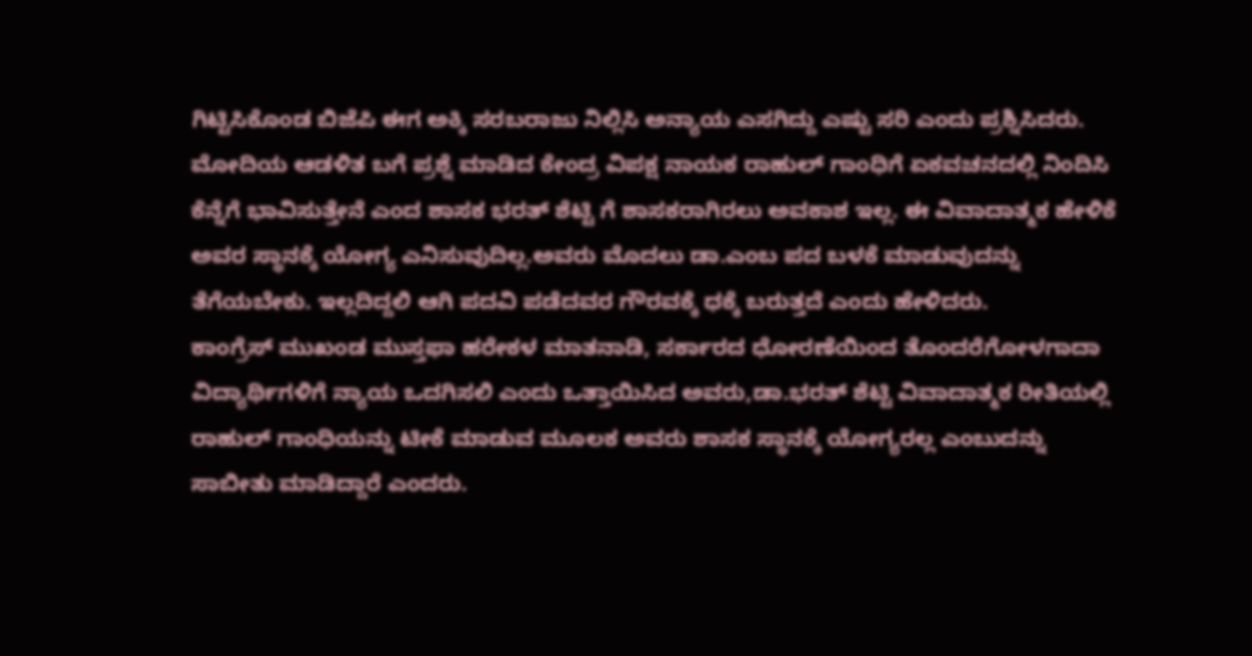ಗಿಟ್ಟಿಸಿಕೊಂಡ ಬಿಜೆಪಿ ಈಗ ಅಕ್ಕಿ ಸರಬರಾಜು ನಿಲ್ಲಿಸಿ ಅನ್ಯಾಯ ಎಸಗಿದ್ದು ಎಷ್ಟು ಸರಿ ಎಂದು ಪ್ರಶ್ನಿಸಿದರು.
ಮೋದಿಯ ಆಡಳಿತ ಬಗೆ ಪ್ರಶ್ನೆ ಮಾಡಿದ ಕೇಂದ್ರ ವಿಪಕ್ಷ ನಾಯಕ ರಾಹುಲ್ ಗಾಂಧಿಗೆ ಏಕವಚನದಲ್ಲಿ ನಿಂದಿಸಿ ಕೆನ್ನೆಗೆ ಭಾವಿಸುತ್ತೇನೆ ಎಂದ ಶಾಸಕ ಭರತ್ ಶೆಟ್ಟಿ ಗೆ ಶಾಸಕರಾಗಿರಲು ಅವಕಾಶ ಇಲ್ಲ. ಈ ವಿವಾದಾತ್ಮಕ ಹೇಳಿಕೆ ಅವರ ಸ್ಥಾನಕ್ಕೆ ಯೋಗ್ಯ ಎನಿಸುವುದಿಲ್ಲ.ಅವರು ಮೊದಲು ಡಾ.ಎಂಬ ಪದ ಬಳಕೆ ಮಾಡುವುದನ್ನು ತೆಗೆಯಬೇಕು. ಇಲ್ಲದಿದ್ದಲಿ ಆಗಿ ಪದವಿ ಪಡೆದವರ ಗೌರವಕ್ಕೆ ಧಕ್ಕೆ ಬರುತ್ತದೆ ಎಂದು ಹೇಳಿದರು.
ಕಾಂಗ್ರೆಸ್ ಮುಖಂಡ ಮುಸ್ತಫಾ ಹರೇಕಳ ಮಾತನಾಡಿ, ಸರ್ಕಾರದ ಧೋರಣೆಯಿಂದ ತೊಂದರೆಗೋಳಗಾದಾ ವಿದ್ಯಾರ್ಥಿಗಳಿಗೆ ನ್ಯಾಯ ಒದಗಿಸಲಿ ಎಂದು ಒತ್ತಾಯಿಸಿದ ಅವರು,ಡಾ.ಭರತ್ ಶೆಟ್ಟಿ ವಿವಾದಾತ್ಮಕ ರೀತಿಯಲ್ಲಿ ರಾಹುಲ್ ಗಾಂಧಿಯನ್ನು ಟೀಕೆ ಮಾಡುವ ಮೂಲಕ ಅವರು ಶಾಸಕ ಸ್ಥಾನಕ್ಕೆ ಯೋಗ್ಯರಲ್ಲ ಎಂಬುದನ್ನು ಸಾಬೀತು ಮಾಡಿದ್ದಾರೆ ಎಂದರು.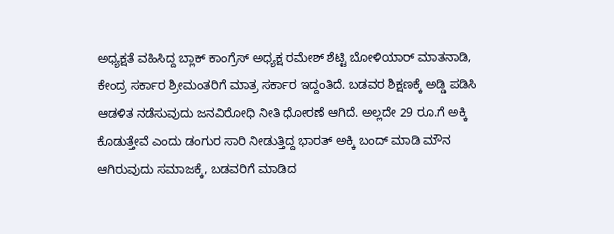ಅಧ್ಯಕ್ಷತೆ ವಹಿಸಿದ್ದ ಬ್ಲಾಕ್ ಕಾಂಗ್ರೆಸ್ ಅಧ್ಯಕ್ಷ ರಮೇಶ್ ಶೆಟ್ಟಿ ಬೋಳಿಯಾರ್ ಮಾತನಾಡಿ, ಕೇಂದ್ರ ಸರ್ಕಾರ ಶ್ರೀಮಂತರಿಗೆ ಮಾತ್ರ ಸರ್ಕಾರ ಇದ್ದಂತಿದೆ. ಬಡವರ ಶಿಕ್ಷಣಕ್ಕೆ ಅಡ್ಡಿ ಪಡಿಸಿ ಆಡಳಿತ ನಡೆಸುವುದು ಜನವಿರೋಧಿ ನೀತಿ ಧೋರಣೆ ಆಗಿದೆ. ಅಲ್ಲದೇ 29 ರೂ.ಗೆ ಅಕ್ಕಿ ಕೊಡುತ್ತೇವೆ ಎಂದು ಡಂಗುರ ಸಾರಿ ನೀಡುತ್ತಿದ್ದ ಭಾರತ್ ಅಕ್ಕಿ ಬಂದ್ ಮಾಡಿ ಮೌನ ಆಗಿರುವುದು ಸಮಾಜಕ್ಕೆ, ಬಡವರಿಗೆ ಮಾಡಿದ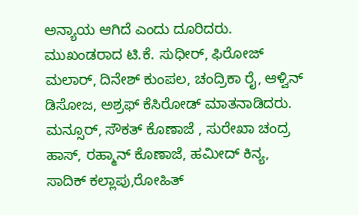ಅನ್ಯಾಯ ಆಗಿದೆ ಎಂದು ದೂರಿದರು.
ಮುಖಂಡರಾದ ಟಿ.ಕೆ. ಸುಧೀರ್, ಫಿರೋಜ್ ಮಲಾರ್, ದಿನೇಶ್ ಕುಂಪಲ, ಚಂದ್ರಿಕಾ ರೈ, ಆಳ್ವಿನ್ ಡಿಸೋಜ, ಅಶ್ರಫ್ ಕೆಸಿರೋಡ್ ಮಾತನಾಡಿದರು.
ಮನ್ಸೂರ್, ಸೌಕತ್ ಕೊಣಾಜೆ , ಸುರೇಖಾ ಚಂದ್ರ ಹಾಸ್, ರಹ್ಮಾನ್ ಕೊಣಾಜೆ, ಹಮೀದ್ ಕಿನ್ಯ, ಸಾದಿಕ್ ಕಲ್ಲಾಪು,ರೋಹಿತ್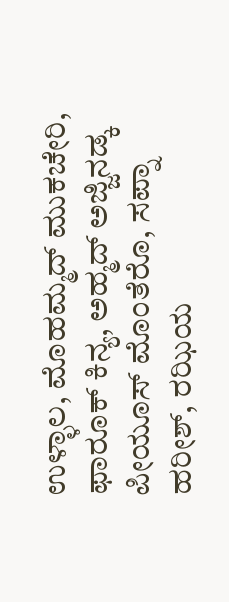ಉಳ್ಳಾಲ, ಮೊಹಮ್ಮದ್ ಮುಕಚೇರಿ, ಫಾರೂಕ್ ಕಿನ್ಯ, ಅಹ್ಮದ್ ಅಜ್ಜಿನಡ್ಕ ಪೀಯೂಸ್ ಮೊಂತೆರೊ, ಸಪ್ನಾ ಹರೀಶ್, ರಝಿಯ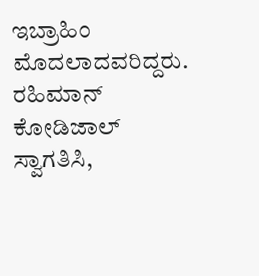ಇಬ್ರಾಹಿಂ ಮೊದಲಾದವರಿದ್ದರು.
ರಹಿಮಾನ್ ಕೋಡಿಜಾಲ್ ಸ್ವಾಗತಿಸಿ,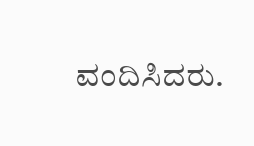ವಂದಿಸಿದರು.